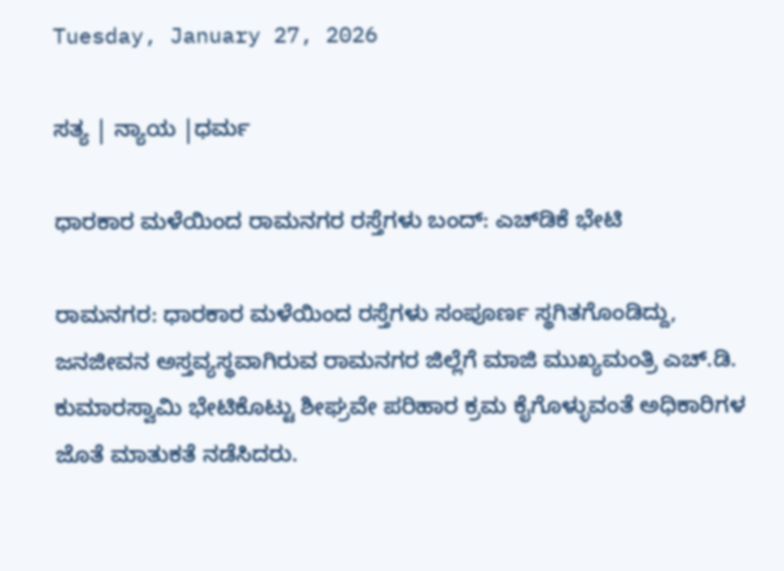Tuesday, January 27, 2026

ಸತ್ಯ | ನ್ಯಾಯ |ಧರ್ಮ

ಧಾರಕಾರ ಮಳೆಯಿಂದ ರಾಮನಗರ ರಸ್ತೆಗಳು ಬಂದ್‌: ಎಚ್‌ಡಿಕೆ ಭೇಟಿ

ರಾಮನಗರ: ಧಾರಕಾರ ಮಳೆಯಿಂದ ರಸ್ತೆಗಳು ಸಂಪೂರ್ಣ ಸ್ಥಗಿತಗೊಂಡಿದ್ದು, ಜನಜೀವನ ಅಸ್ತವ್ಯಸ್ಥವಾಗಿರುವ ರಾಮನಗರ ಜಿಲ್ಲೆಗೆ ಮಾಜಿ ಮುಖ್ಯಮಂತ್ರಿ ಎಚ್‌.ಡಿ. ಕುಮಾರಸ್ವಾಮಿ ಭೇಟಿಕೊಟ್ಟು ಶೀಘ್ರವೇ ಪರಿಹಾರ ಕ್ರಮ ಕೈಗೊಳ್ಳುವಂತೆ ಅಧಿಕಾರಿಗಳ ಜೊತೆ ಮಾತುಕತೆ ನಡೆಸಿದರು.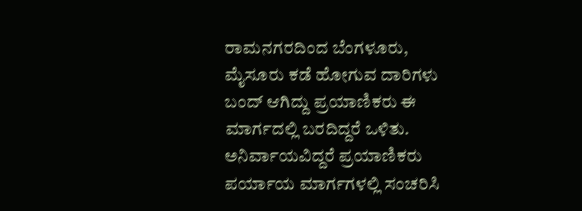ರಾಮನಗರದಿಂದ ಬೆಂಗಳೂರು, ಮೈಸೂರು ಕಡೆ ಹೋಗುವ ದಾರಿಗಳು ಬಂದ್‌ ಆಗಿದ್ದು ಪ್ರಯಾಣಿಕರು ಈ ಮಾರ್ಗದಲ್ಲಿ ಬರದಿದ್ದರೆ ಒಳಿತು. ಅನಿರ್ವಾಯವಿದ್ದರೆ ಪ್ರಯಾಣಿಕರು ಪರ್ಯಾಯ ಮಾರ್ಗಗಳಲ್ಲಿ ಸಂಚರಿಸಿ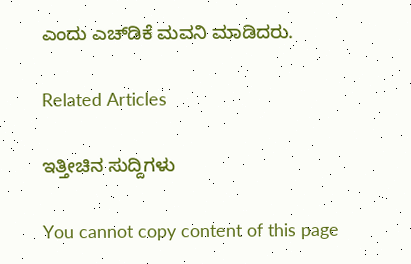ಎಂದು ಎಚ್‌ಡಿಕೆ ಮವನಿ ಮಾಡಿದರು.

Related Articles

ಇತ್ತೀಚಿನ ಸುದ್ದಿಗಳು

You cannot copy content of this page